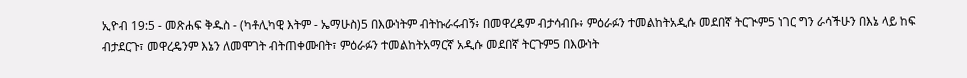ኢዮብ 19:5 - መጽሐፍ ቅዱስ - (ካቶሊካዊ እትም - ኤማሁስ)5 በእውነትም ብትኩራሩብኝ፥ በመዋረዴም ብታሳብቡ፥ ምዕራፉን ተመልከትአዲሱ መደበኛ ትርጒም5 ነገር ግን ራሳችሁን በእኔ ላይ ከፍ ብታደርጉ፣ መዋረዴንም እኔን ለመሞገት ብትጠቀሙበት፣ ምዕራፉን ተመልከትአማርኛ አዲሱ መደበኛ ትርጉም5 በእውነት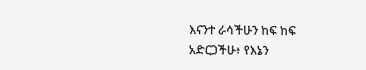እናንተ ራሳችሁን ከፍ ከፍ አድርጋችሁ፥ የእኔን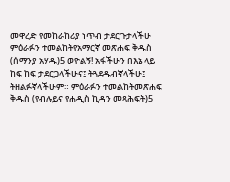መዋረድ የመከራከሪያ ነጥብ ታደርጉታላችሁ ምዕራፉን ተመልከትየአማርኛ መጽሐፍ ቅዱስ (ሰማንያ አሃዱ)5 ወዮልኝ! አፋችሁን በእኔ ላይ ከፍ ከፍ ታደርጋላችሁና፤ ትጓደዱብኛላችሁ፤ ትዘልፉኛላችሁም። ምዕራፉን ተመልከትመጽሐፍ ቅዱስ (የብሉይና የሐዲስ ኪዳን መጻሕፍት)5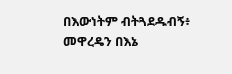በእውነትም ብትጓደዱብኝ፥ መዋረዴን በእኔ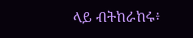ላይ ብትከራከሩ፥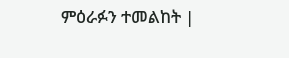ምዕራፉን ተመልከት |